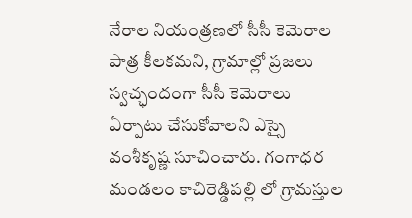నేరాల నియంత్రణలో సీసీ కెమెరాల పాత్ర కీలకమని, గ్రామాల్లో ప్రజలు స్వచ్ఛందంగా సీసీ కెమెరాలు ఏర్పాటు చేసుకోవాలని ఎస్సై వంశీకృష్ణ సూచించారు. గంగాధర మండలం కాచిరెడ్డిపల్లి లో గ్రామస్తుల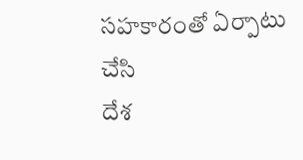సహకారంతో ఏర్పాటు చేసి
దేశ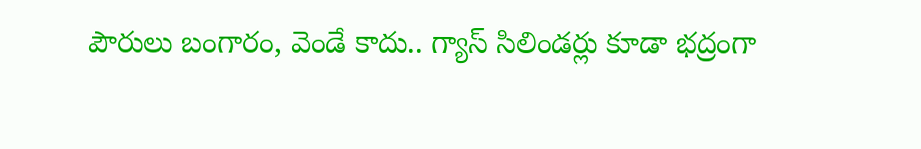పౌరులు బంగారం, వెండే కాదు.. గ్యాస్ సిలిండర్లు కూడా భద్రంగా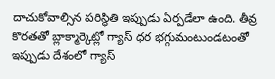దాచుకోవాల్సిన పరిస్థితి ఇప్పుడు ఏర్పడేలా ఉంది. తీవ్ర కొరతతో బ్లాక్మార్కెట్లో గ్యాస్ ధర భగ్గుమంటుండటంతో ఇప్పుడు దేశంలో గ్యాస్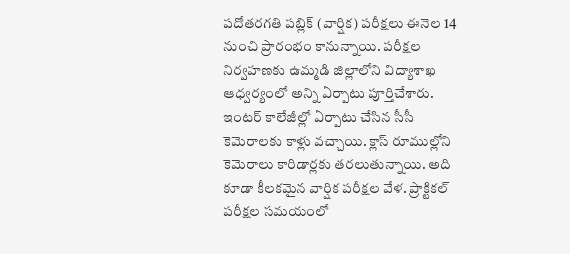పదోతరగతి పబ్లిక్ (వార్షిక) పరీక్షలు ఈనెల 14 నుంచి ప్రారంభం కానున్నాయి. పరీక్షల నిర్వహణకు ఉమ్మడి జిల్లాలోని విద్యాశాఖ ఆధ్వర్యంలో అన్ని ఏర్పాటు పూర్తిచేశారు.
ఇంటర్ కాలేజీల్లో ఏర్పాటు చేసిన సీసీ కెమెరాలకు కాళ్లు వచ్చాయి. క్లాస్ రూముల్లోని కెమెరాలు కారిడార్లకు తరలుతున్నాయి. అది కూడా కీలకమైన వార్షిక పరీక్షల వేళ. ప్రాక్టికల్ పరీక్షల సమయంలో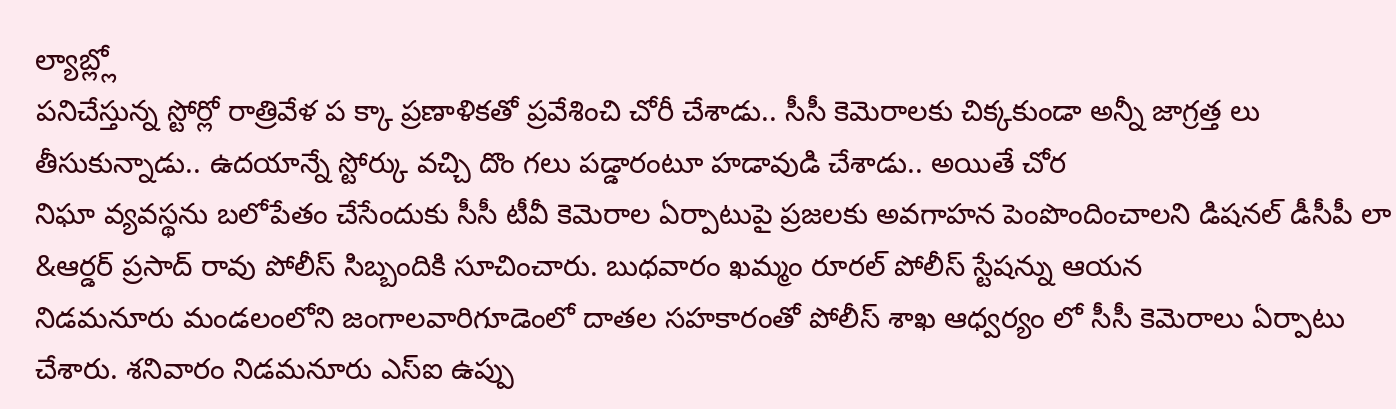ల్యాబ్ల్లో
పనిచేస్తున్న స్టోర్లో రాత్రివేళ ప క్కా ప్రణాళికతో ప్రవేశించి చోరీ చేశాడు.. సీసీ కెమెరాలకు చిక్కకుండా అన్నీ జాగ్రత్త లు తీసుకున్నాడు.. ఉదయాన్నే స్టోర్కు వచ్చి దొం గలు పడ్డారంటూ హడావుడి చేశాడు.. అయితే చోర
నిఘా వ్యవస్థను బలోపేతం చేసేందుకు సీసీ టీవీ కెమెరాల ఏర్పాటుపై ప్రజలకు అవగాహన పెంపొందించాలని డిషనల్ డీసీపీ లా &ఆర్డర్ ప్రసాద్ రావు పోలీస్ సిబ్బందికి సూచించారు. బుధవారం ఖమ్మం రూరల్ పోలీస్ స్టేషన్ను ఆయన
నిడమనూరు మండలంలోని జంగాలవారిగూడెంలో దాతల సహకారంతో పోలీస్ శాఖ ఆధ్వర్యం లో సీసీ కెమెరాలు ఏర్పాటు చేశారు. శనివారం నిడమనూరు ఎస్ఐ ఉప్పు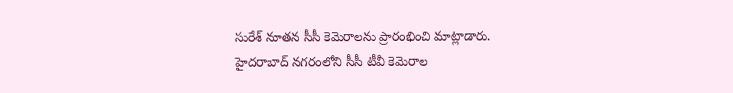సురేశ్ నూతన సీసీ కెమెరాలను ప్రారంభించి మాట్లాడారు.
హైదరాబాద్ నగరంలోని సీసీ టీవీ కెమెరాల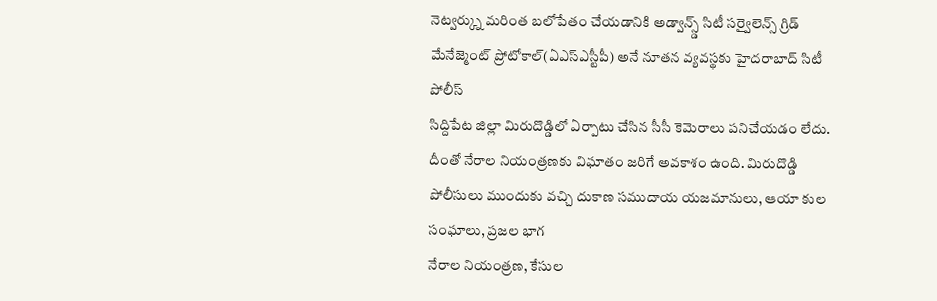నెట్వర్క్ను మరింత బలోపేతం చేయడానికి అడ్వాన్స్డ్ సిటీ సర్వైలెన్స్ గ్రిడ్ మేనేజ్మెంట్ ప్రోటోకాల్(ఏఎస్ఎస్టీపీ) అనే నూతన వ్యవస్థకు హైదరాబాద్ సిటీ పోలీస్
సిద్దిపేట జిల్లా మిరుదొడ్డిలో ఏర్పాటు చేసిన సీసీ కెమెరాలు పనిచేయడం లేదు. దీంతో నేరాల నియంత్రణకు విఘాతం జరిగే అవకాశం ఉంది. మిరుదొడ్డి పోలీసులు ముందుకు వచ్చి దుకాణ సముదాయ యజమానులు, ఆయా కుల సంఘాలు, ప్రజల భాగ
నేరాల నియంత్రణ, కేసుల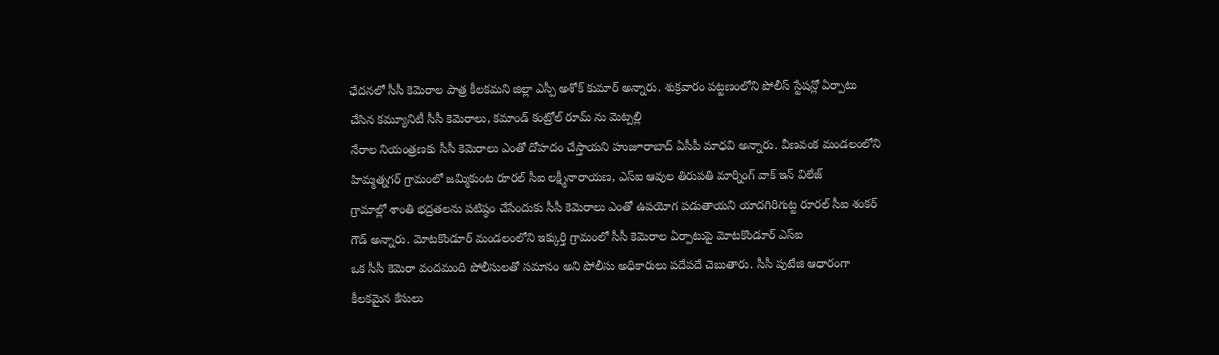ఛేదనలో సీసీ కెమెరాల పాత్ర కీలకమని జిల్లా ఎస్పీ అశోక్ కుమార్ అన్నారు. శుక్రవారం పట్టణంలోని పోలీస్ స్టేషన్లో ఏర్పాటు చేసిన కమ్యూనిటీ సీసీ కెమెరాలు, కమాండ్ కంట్రోల్ రూమ్ ను మెట్పల్లి
నేరాల నియంత్రణకు సీసీ కెమెరాలు ఎంతో దోహదం చేస్తాయని హుజూరాబాద్ ఏసీపీ మాధవి అన్నారు. వీణవంక మండలంలోని హిమ్మత్నగర్ గ్రామంలో జమ్మికుంట రూరల్ సీఐ లక్ష్మీనారాయణ, ఎస్ఐ ఆవుల తిరుపతి మార్నింగ్ వాక్ ఇన్ విలేజ్
గ్రామాల్లో శాంతి భద్రతలను పటిష్ఠం చేసేందుకు సీసీ కెమెరాలు ఎంతో ఉపయోగ పడుతాయని యాదగిరిగుట్ట రూరల్ సీఐ శంకర్ గౌడ్ అన్నారు. మోటకొండూర్ మండలంలోని ఇక్కుర్తి గ్రామంలో సీసీ కెమెరాల ఏర్పాటుపై మోటకొండూర్ ఎస్ఐ
ఒక సీసీ కెమెరా వందమంది పోలీసులతో సమానం అని పోలీసు అధికారులు పదేపదే చెబుతారు. సీసీ పుటేజి ఆధారంగా కీలకమైన కేసులు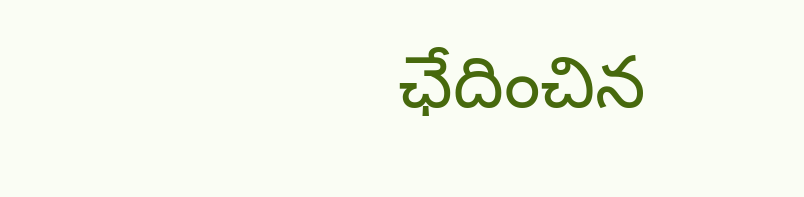ఛేదించిన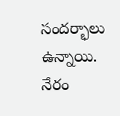సందర్భాలు ఉన్నాయి. నేరం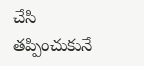చేసి తప్పించుకునే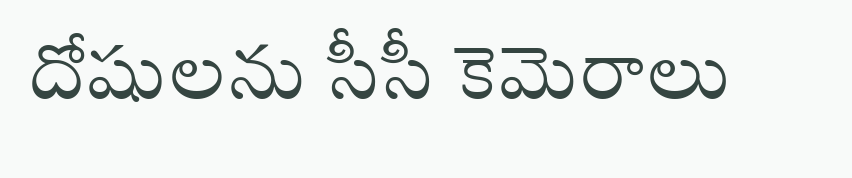దోషులను సీసీ కెమెరాలు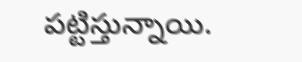పట్టిస్తున్నాయి.